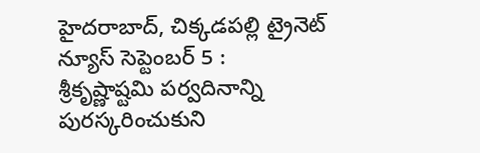హైదరాబాద్, చిక్కడపల్లి ట్రైనెట్ న్యూస్ సెప్టెంబర్ 5 :
శ్రీకృష్ణాష్టమి పర్వదినాన్ని పురస్కరించుకుని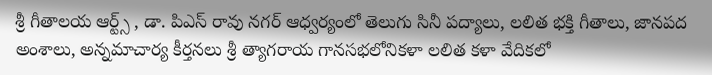శ్రీ గీతాలయ ఆర్ట్స్ , డా. పిఎస్ రావు నగర్ ఆధ్వర్యంలో తెలుగు సినీ పద్యాలు, లలిత భక్తి గీతాలు, జానపద అంశాలు, అన్నమాచార్య కీర్తనలు శ్రీ త్యాగరాయ గానసభలోనికళా లలిత కళా వేదికలో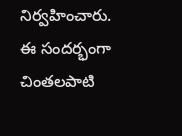నిర్వహించారు. ఈ సందర్భంగా చింతలపాటి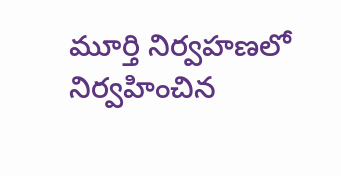మూర్తి నిర్వహణలో నిర్వహించిన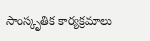సాంస్కృతిక కార్యక్రమాలు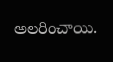అలరించాయి.